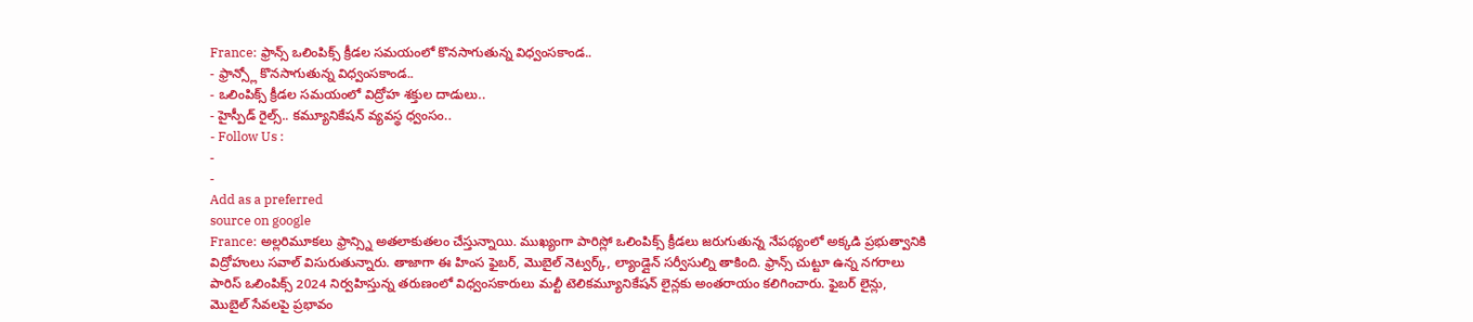France: ఫ్రాన్స్ ఒలింపిక్స్ క్రీడల సమయంలో కొనసాగుతున్న విధ్వంసకాండ..
- ఫ్రాన్స్లో కొనసాగుతున్న విధ్వంసకాండ..
- ఒలింపిక్స్ క్రీడల సమయంలో విద్రోహ శక్తుల దాడులు..
- హైస్పీడ్ రైల్స్.. కమ్యూనికేషన్ వ్యవస్థ ధ్వంసం..
- Follow Us :
-
-
Add as a preferred
source on google
France: అల్లరిమూకలు ఫ్రాన్స్ని అతలాకుతలం చేస్తున్నాయి. ముఖ్యంగా పారిస్లో ఒలింపిక్స్ క్రీడలు జరుగుతున్న నేపథ్యంలో అక్కడి ప్రభుత్వానికి విద్రోహులు సవాల్ విసురుతున్నారు. తాజాగా ఈ హింస ఫైబర్, మొబైల్ నెట్వర్క్, ల్యాండ్లైన్ సర్వీసుల్ని తాకింది. ఫ్రాన్స్ చుట్టూ ఉన్న నగరాలు పారిస్ ఒలింపిక్స్ 2024 నిర్వహిస్తున్న తరుణంలో విధ్వంసకారులు మల్టీ టెలికమ్యూనికేషన్ లైన్లకు అంతరాయం కలిగించారు. ఫైబర్ లైన్లు, మొబైల్ సేవలపై ప్రభావం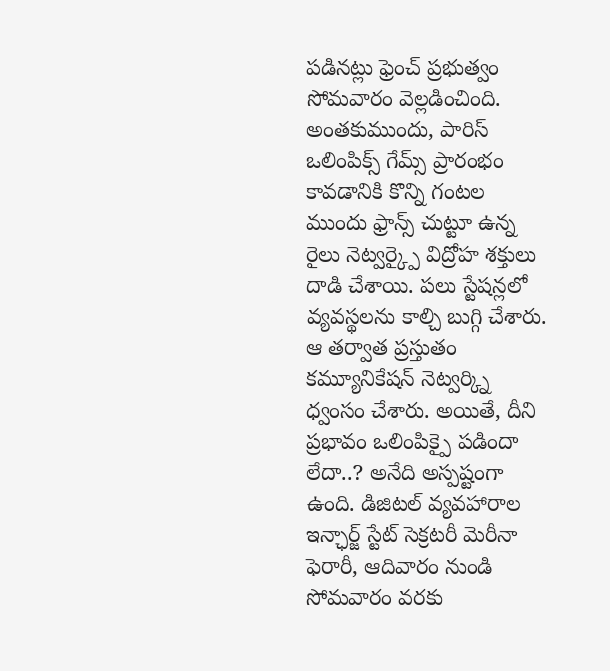పడినట్లు ఫ్రెంచ్ ప్రభుత్వం సోమవారం వెల్లడించింది.
అంతకుముందు, పారిస్ ఒలింపిక్స్ గేమ్స్ ప్రారంభం కావడానికి కొన్ని గంటల ముందు ఫ్రాన్స్ చుట్టూ ఉన్న రైలు నెట్వర్క్పై విద్రోహ శక్తులు దాడి చేశాయి. పలు స్టేషన్లలో వ్యవస్థలను కాల్చి బుగ్గి చేశారు. ఆ తర్వాత ప్రస్తుతం కమ్యూనికేషన్ నెట్వర్క్ని ధ్వంసం చేశారు. అయితే, దీని ప్రభావం ఒలింపిక్పై పడిందా లేదా..? అనేది అస్పష్టంగా ఉంది. డిజిటల్ వ్యవహారాల ఇన్ఛార్జ్ స్టేట్ సెక్రటరీ మెరీనా ఫెరారీ, ఆదివారం నుండి సోమవారం వరకు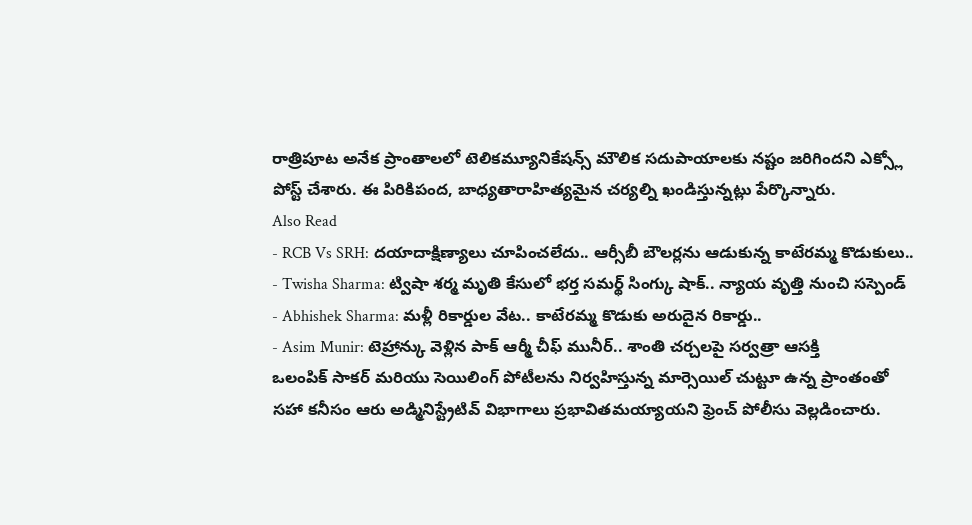రాత్రిపూట అనేక ప్రాంతాలలో టెలికమ్యూనికేషన్స్ మౌలిక సదుపాయాలకు నష్టం జరిగిందని ఎక్స్లో పోస్ట్ చేశారు. ఈ పిరికిపంద, బాధ్యతారాహిత్యమైన చర్యల్ని ఖండిస్తున్నట్లు పేర్కొన్నారు.
Also Read
- RCB Vs SRH: దయాదాక్షిణ్యాలు చూపించలేదు.. ఆర్సీబీ బౌలర్లను ఆడుకున్న కాటేరమ్మ కొడుకులు..
- Twisha Sharma: ట్విషా శర్మ మృతి కేసులో భర్త సమర్థ్ సింగ్కు షాక్.. న్యాయ వృత్తి నుంచి సస్పెండ్
- Abhishek Sharma: మళ్లీ రికార్డుల వేట.. కాటేరమ్మ కొడుకు అరుదైన రికార్డు..
- Asim Munir: టెహ్రాన్కు వెళ్లిన పాక్ ఆర్మీ చీఫ్ మునీర్.. శాంతి చర్చలపై సర్వత్రా ఆసక్తి
ఒలంపిక్ సాకర్ మరియు సెయిలింగ్ పోటీలను నిర్వహిస్తున్న మార్సెయిల్ చుట్టూ ఉన్న ప్రాంతంతో సహా కనీసం ఆరు అడ్మినిస్ట్రేటివ్ విభాగాలు ప్రభావితమయ్యాయని ఫ్రెంచ్ పోలీసు వెల్లడించారు.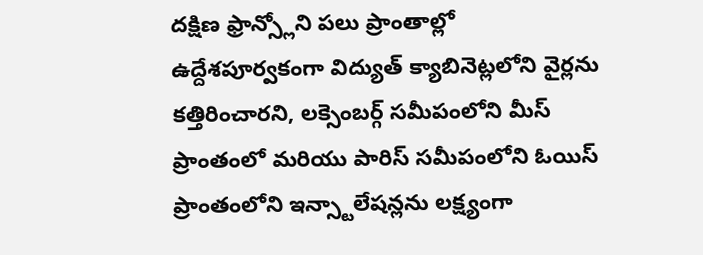దక్షిణ ఫ్రాన్స్లోని పలు ప్రాంతాల్లో ఉద్దేశపూర్వకంగా విద్యుత్ క్యాబినెట్లలోని వైర్లను కత్తిరించారని, లక్సెంబర్గ్ సమీపంలోని మీస్ ప్రాంతంలో మరియు పారిస్ సమీపంలోని ఓయిస్ ప్రాంతంలోని ఇన్స్టాలేషన్లను లక్ష్యంగా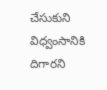చేసుకుని విధ్వంసానికి దిగారని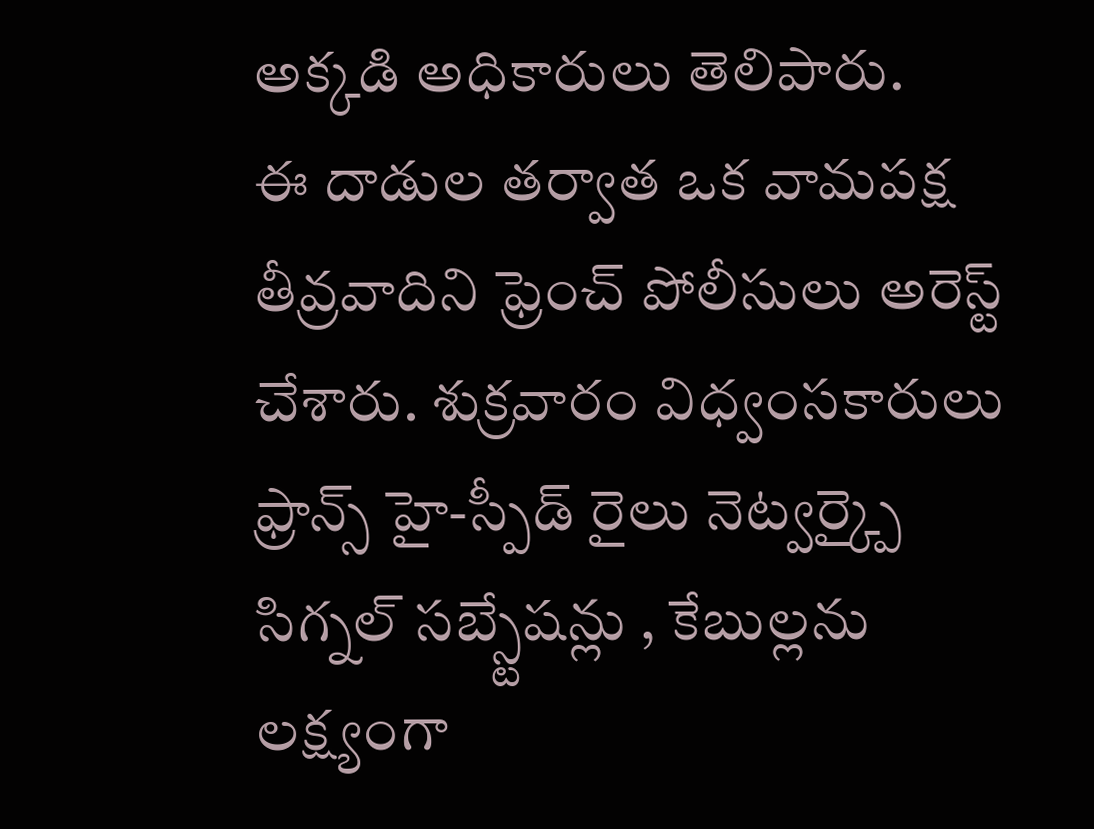అక్కడి అధికారులు తెలిపారు.
ఈ దాడుల తర్వాత ఒక వామపక్ష తీవ్రవాదిని ఫ్రెంచ్ పోలీసులు అరెస్ట్ చేశారు. శుక్రవారం విధ్వంసకారులు ఫ్రాన్స్ హై-స్పీడ్ రైలు నెట్వర్క్పై సిగ్నల్ సబ్స్టేషన్లు , కేబుల్లను లక్ష్యంగా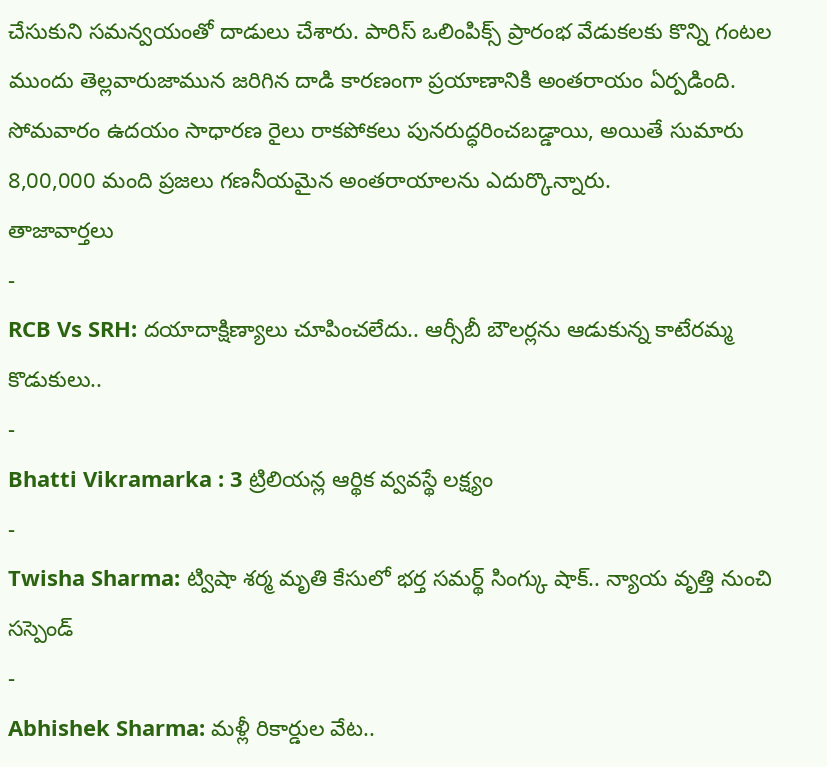చేసుకుని సమన్వయంతో దాడులు చేశారు. పారిస్ ఒలింపిక్స్ ప్రారంభ వేడుకలకు కొన్ని గంటల ముందు తెల్లవారుజామున జరిగిన దాడి కారణంగా ప్రయాణానికి అంతరాయం ఏర్పడింది. సోమవారం ఉదయం సాధారణ రైలు రాకపోకలు పునరుద్ధరించబడ్డాయి, అయితే సుమారు 8,00,000 మంది ప్రజలు గణనీయమైన అంతరాయాలను ఎదుర్కొన్నారు.
తాజావార్తలు
-
RCB Vs SRH: దయాదాక్షిణ్యాలు చూపించలేదు.. ఆర్సీబీ బౌలర్లను ఆడుకున్న కాటేరమ్మ కొడుకులు..
-
Bhatti Vikramarka : 3 ట్రిలియన్ల ఆర్థిక వ్వవస్థే లక్ష్యం
-
Twisha Sharma: ట్విషా శర్మ మృతి కేసులో భర్త సమర్థ్ సింగ్కు షాక్.. న్యాయ వృత్తి నుంచి సస్పెండ్
-
Abhishek Sharma: మళ్లీ రికార్డుల వేట..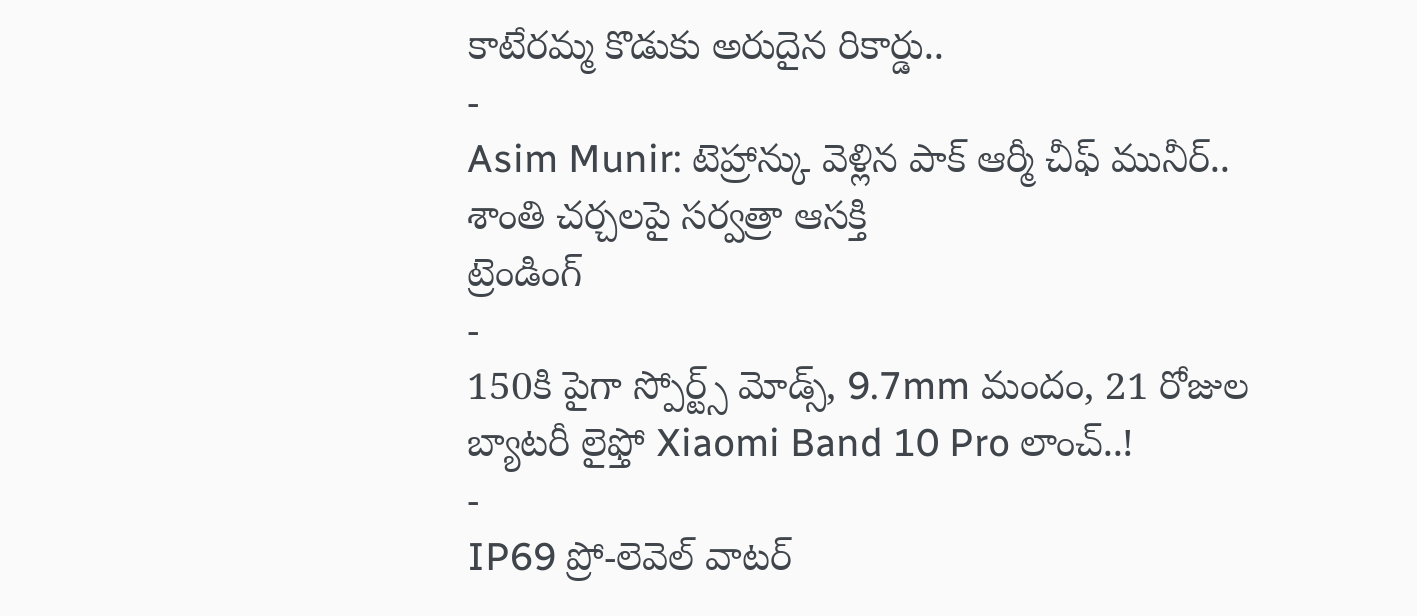కాటేరమ్మ కొడుకు అరుదైన రికార్డు..
-
Asim Munir: టెహ్రాన్కు వెళ్లిన పాక్ ఆర్మీ చీఫ్ మునీర్.. శాంతి చర్చలపై సర్వత్రా ఆసక్తి
ట్రెండింగ్
-
150కి పైగా స్పోర్ట్స్ మోడ్స్, 9.7mm మందం, 21 రోజుల బ్యాటరీ లైఫ్తో Xiaomi Band 10 Pro లాంచ్..!
-
IP69 ప్రో-లెవెల్ వాటర్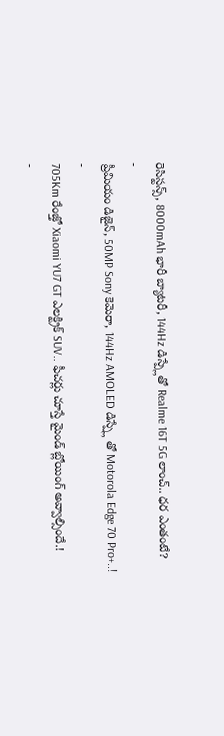రెసిస్టన్స్, 8000mAh భారీ బ్యాటరీ, 144Hz డిస్ప్లేతో Realme 16T 5G లాంచ్.. ధర ఎంతంటే?
-
ప్రీమియం డిజైన్, 50MP Sony కెమెరా, 144Hz AMOLED డిస్ప్లే తో Motorola Edge 70 Pro+..!
-
705Km రేంజ్తో Xiaomi YU7 GT ఎలక్ట్రిక్ SUV.. ఫీచర్లు చూస్తే మైండ్ బ్లోయింగ్ అవ్వాల్సిందే.!
-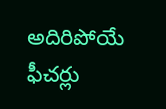అదిరిపోయే ఫీచర్లు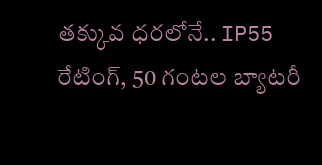తక్కువ ధరలోనే.. IP55 రేటింగ్, 50 గంటల బ్యాటరీ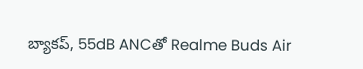బ్యాకప్, 55dB ANCతో Realme Buds Air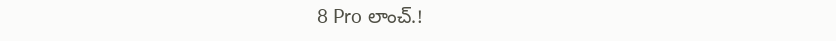8 Pro లాంచ్.!